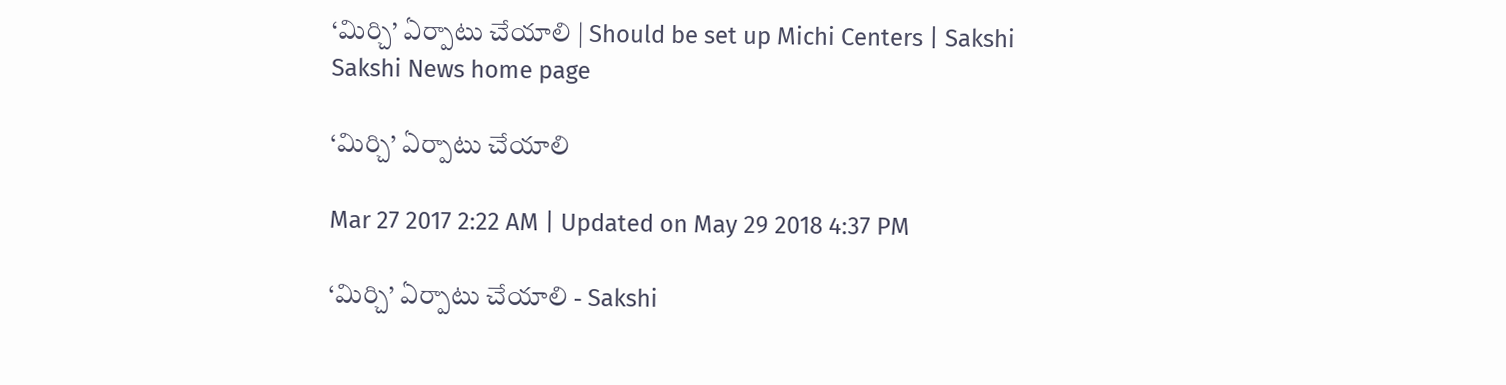‘మిర్చి’ ఏర్పాటు చేయాలి | Should be set up Michi Centers | Sakshi
Sakshi News home page

‘మిర్చి’ ఏర్పాటు చేయాలి

Mar 27 2017 2:22 AM | Updated on May 29 2018 4:37 PM

‘మిర్చి’ ఏర్పాటు చేయాలి - Sakshi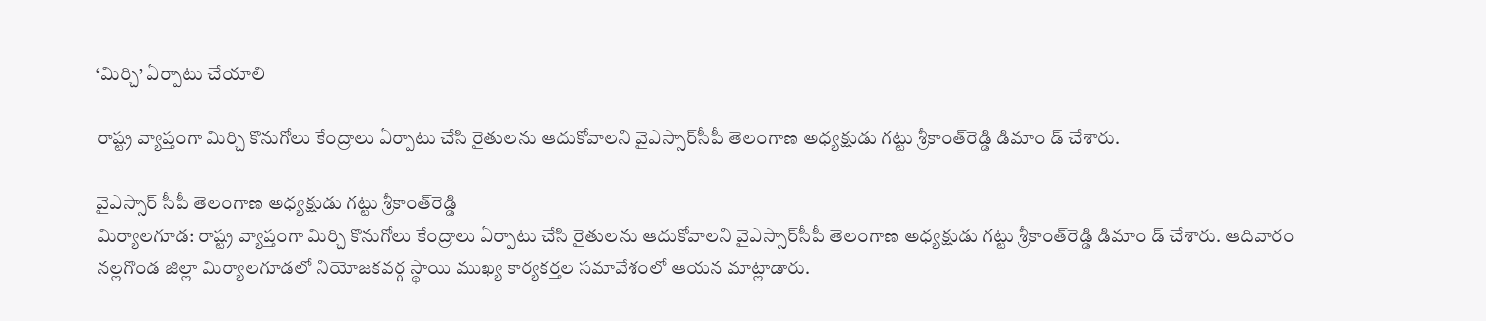‘మిర్చి’ ఏర్పాటు చేయాలి

రాష్ట్ర వ్యాప్తంగా మిర్చి కొనుగోలు కేంద్రాలు ఏర్పాటు చేసి రైతులను ఆదుకోవాలని వైఎస్సార్‌సీపీ తెలంగాణ అధ్యక్షుడు గట్టు శ్రీకాంత్‌రెడ్డి డిమాం డ్‌ చేశారు.

వైఎస్సార్‌ సీపీ తెలంగాణ అధ్యక్షుడు గట్టు శ్రీకాంత్‌రెడ్డి
మిర్యాలగూడ: రాష్ట్ర వ్యాప్తంగా మిర్చి కొనుగోలు కేంద్రాలు ఏర్పాటు చేసి రైతులను ఆదుకోవాలని వైఎస్సార్‌సీపీ తెలంగాణ అధ్యక్షుడు గట్టు శ్రీకాంత్‌రెడ్డి డిమాం డ్‌ చేశారు. ఆదివారం నల్లగొండ జిల్లా మిర్యాలగూడలో నియోజకవర్గ స్థాయి ముఖ్య కార్యకర్తల సమావేశంలో ఆయన మాట్లాడారు.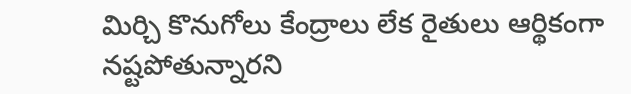మిర్చి కొనుగోలు కేంద్రాలు లేక రైతులు ఆర్థికంగా నష్టపోతున్నారని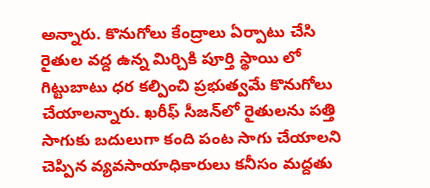అన్నారు. కొనుగోలు కేంద్రాలు ఏర్పాటు చేసి రైతుల వద్ద ఉన్న మిర్చికి పూర్తి స్థాయి లో గిట్టుబాటు ధర కల్పించి ప్రభుత్వమే కొనుగోలు చేయాలన్నారు. ఖరీఫ్‌ సీజన్‌లో రైతులను పత్తి సాగుకు బదులుగా కంది పంట సాగు చేయాలని చెప్పిన వ్యవసాయాధికారులు కనీసం మద్దతు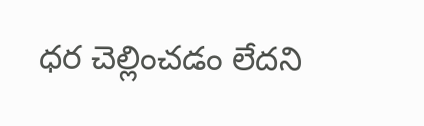ధర చెల్లించడం లేదని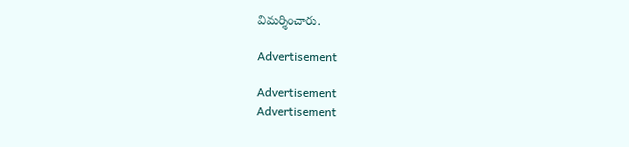విమర్శించారు.

Advertisement

Advertisement
Advertisement